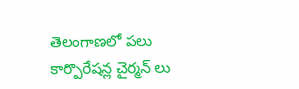తెలంగాణలో పలు కార్పొరేషన్ల చైర్మన్ లు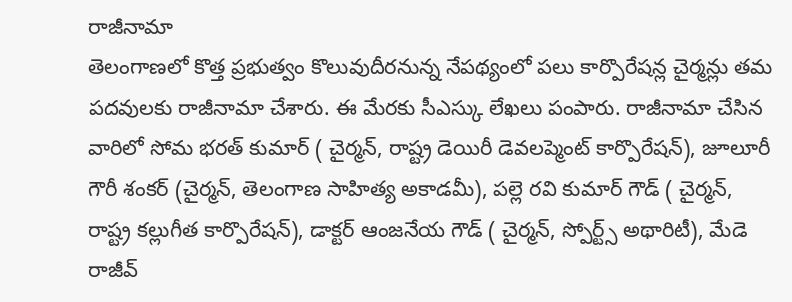రాజీనామా
తెలంగాణలో కొత్త ప్రభుత్వం కొలువుదీరనున్న నేపథ్యంలో పలు కార్పొరేషన్ల చైర్మన్లు తమ పదవులకు రాజీనామా చేశారు. ఈ మేరకు సీఎస్కు లేఖలు పంపారు. రాజీనామా చేసిన వారిలో సోమ భరత్ కుమార్ ( చైర్మన్, రాష్ట్ర డెయిరీ డెవలప్మెంట్ కార్పొరేషన్), జూలూరీ గౌరీ శంకర్ (చైర్మన్, తెలంగాణ సాహిత్య అకాడమీ), పల్లె రవి కుమార్ గౌడ్ ( చైర్మన్, రాష్ట్ర కల్లుగీత కార్పొరేషన్), డాక్టర్ ఆంజనేయ గౌడ్ ( చైర్మన్, స్పోర్ట్స్ అథారిటీ), మేడె రాజీవ్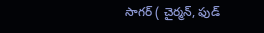సాగర్ ( చైర్మన్, ఫుడ్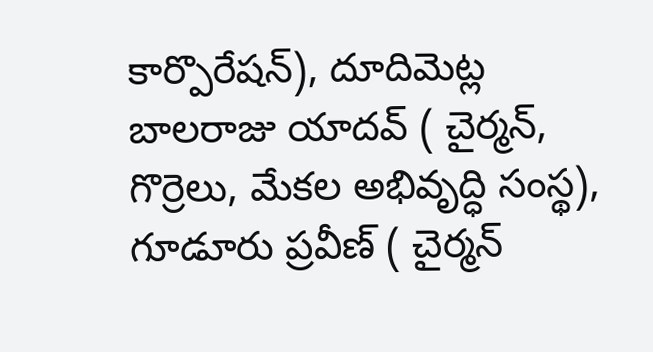కార్పొరేషన్), దూదిమెట్ల బాలరాజు యాదవ్ ( చైర్మన్, గొర్రెలు, మేకల అభివృద్ధి సంస్థ), గూడూరు ప్రవీణ్ ( చైర్మన్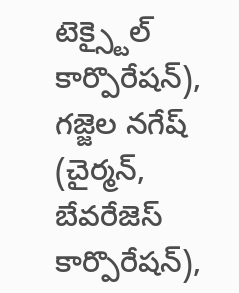టెక్స్టైల్ కార్పొరేషన్), గజ్జెల నగేష్ (చైర్మన్, బేవరేజెస్ కార్పొరేషన్),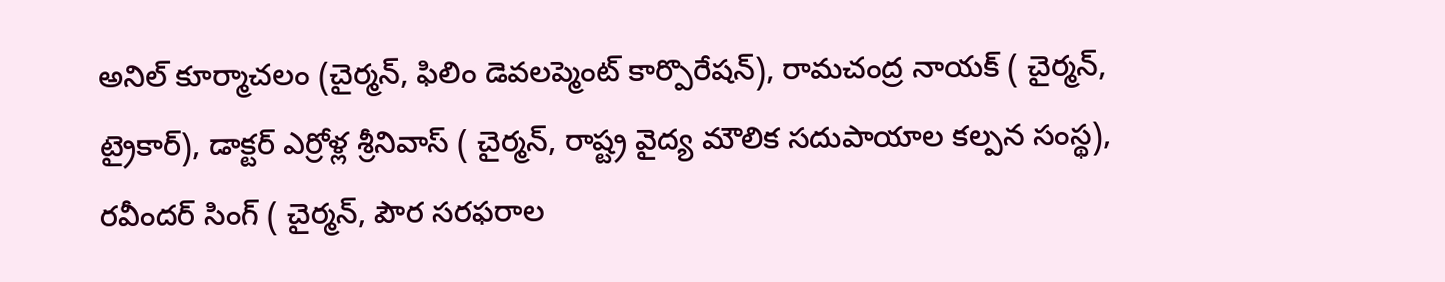అనిల్ కూర్మాచలం (చైర్మన్, ఫిలిం డెవలప్మెంట్ కార్పొరేషన్), రామచంద్ర నాయక్ ( చైర్మన్, ట్రైకార్), డాక్టర్ ఎర్రోళ్ల శ్రీనివాస్ ( చైర్మన్, రాష్ట్ర వైద్య మౌలిక సదుపాయాల కల్పన సంస్థ), రవీందర్ సింగ్ ( చైర్మన్, పౌర సరఫరాల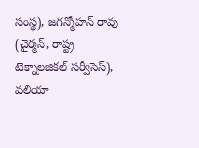సంస్థ), జగన్మోహన్ రావు (చైర్మన్, రాష్ట్ర టెక్నాలజికల్ సర్వీసెస్), వలియా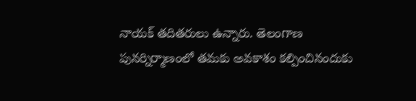నాయక్ తదితరులు ఉన్నారు. తెలంగాణ పునర్నిర్మాణంలో తమకు అవకాశం కల్పించినందుకు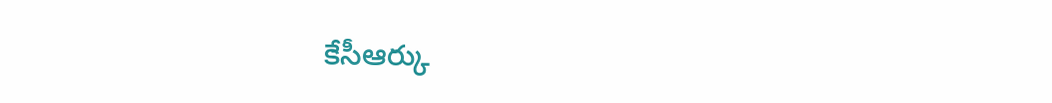కేసీఆర్కు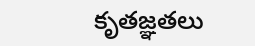కృతజ్ఞతలు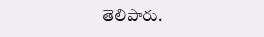తెలిపారు.